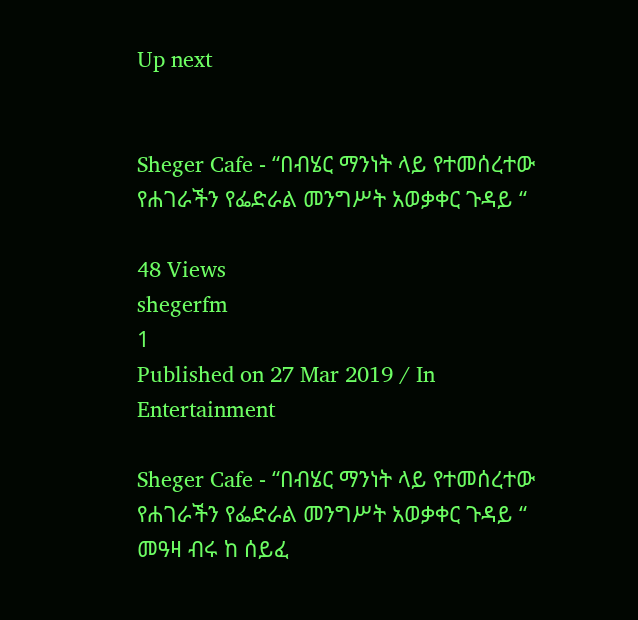Up next


Sheger Cafe - “በብሄር ማንነት ላይ የተመሰረተው የሐገራችን የፌድራል መንግሥት አወቃቀር ጉዳይ “

48 Views
shegerfm
1
Published on 27 Mar 2019 / In Entertainment

Sheger Cafe - “በብሄር ማንነት ላይ የተመሰረተው የሐገራችን የፌድራል መንግሥት አወቃቀር ጉዳይ “
መዓዛ ብሩ ከ ሰይፈ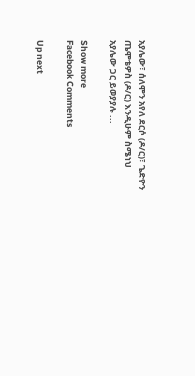አያሌው፣ ሰለሞን አየለ ደርሶ (ዶ/ር)፣ ጌድዮን ጤሞቴዎስ (ዶ/ር) እንዲሁም ስሜነህ አያሌው ጋር ይወያያሉ ...

Show more
Facebook Comments

Up next